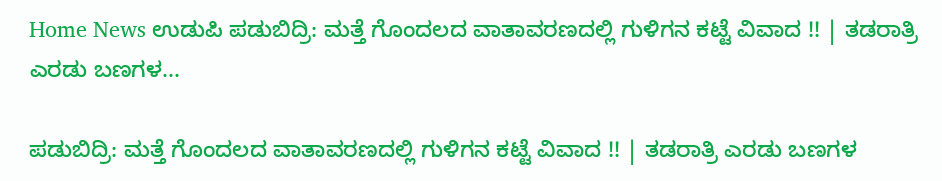Home News ಉಡುಪಿ ಪಡುಬಿದ್ರಿ: ಮತ್ತೆ ಗೊಂದಲದ ವಾತಾವರಣದಲ್ಲಿ ಗುಳಿಗನ ಕಟ್ಟೆ ವಿವಾದ !! | ತಡರಾತ್ರಿ ಎರಡು ಬಣಗಳ...

ಪಡುಬಿದ್ರಿ: ಮತ್ತೆ ಗೊಂದಲದ ವಾತಾವರಣದಲ್ಲಿ ಗುಳಿಗನ ಕಟ್ಟೆ ವಿವಾದ !! | ತಡರಾತ್ರಿ ಎರಡು ಬಣಗಳ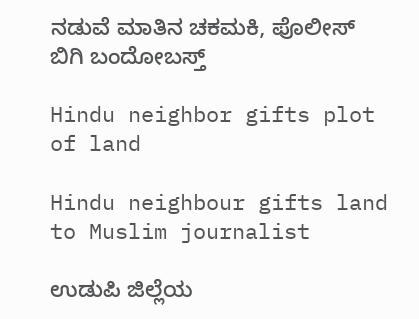ನಡುವೆ ಮಾತಿನ ಚಕಮಕಿ, ಪೊಲೀಸ್ ಬಿಗಿ ಬಂದೋಬಸ್ತ್

Hindu neighbor gifts plot of land

Hindu neighbour gifts land to Muslim journalist

ಉಡುಪಿ ಜಿಲ್ಲೆಯ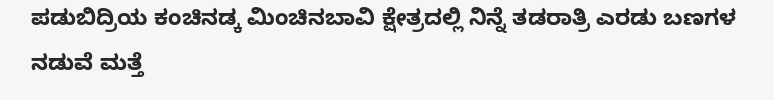ಪಡುಬಿದ್ರಿಯ ಕಂಚಿನಡ್ಕ ಮಿಂಚಿನಬಾವಿ ಕ್ಷೇತ್ರದಲ್ಲಿ ನಿನ್ನೆ ತಡರಾತ್ರಿ ಎರಡು ಬಣಗಳ ನಡುವೆ ಮತ್ತೆ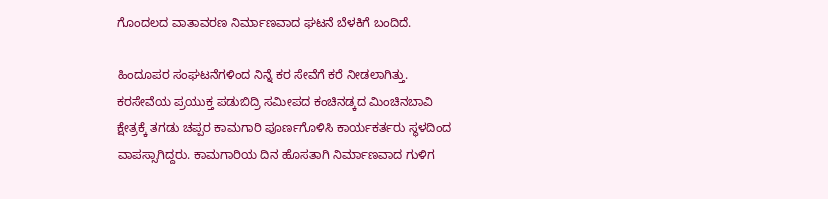ಗೊಂದಲದ ವಾತಾವರಣ ನಿರ್ಮಾಣವಾದ ಘಟನೆ ಬೆಳಕಿಗೆ ಬಂದಿದೆ.

ಹಿಂದೂಪರ ಸಂಘಟನೆಗಳಿಂದ ನಿನ್ನೆ ಕರ ಸೇವೆಗೆ ಕರೆ ನೀಡಲಾಗಿತ್ತು. ಕರಸೇವೆಯ ಪ್ರಯುಕ್ತ ಪಡುಬಿದ್ರಿ ಸಮೀಪದ ಕಂಚಿನಡ್ಕದ ಮಿಂಚಿನಬಾವಿ ಕ್ಷೇತ್ರಕ್ಕೆ ತಗಡು ಚಪ್ಪರ ಕಾಮಗಾರಿ ಪೂರ್ಣಗೊಳಿಸಿ ಕಾರ್ಯಕರ್ತರು ಸ್ಥಳದಿಂದ ವಾಪಸ್ಸಾಗಿದ್ದರು. ಕಾಮಗಾರಿಯ ದಿನ ಹೊಸತಾಗಿ ನಿರ್ಮಾಣವಾದ ಗುಳಿಗ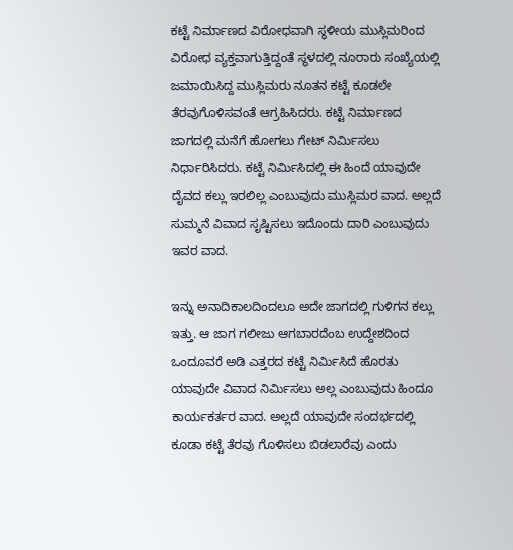ಕಟ್ಟೆ ನಿರ್ಮಾಣದ ವಿರೋಧವಾಗಿ ಸ್ಥಳೀಯ ಮುಸ್ಲಿಮರಿಂದ ವಿರೋಧ ವ್ಯಕ್ತವಾಗುತ್ತಿದ್ದಂತೆ ಸ್ಥಳದಲ್ಲಿ ನೂರಾರು ಸಂಖ್ಯೆಯಲ್ಲಿ ಜಮಾಯಿಸಿದ್ದ ಮುಸ್ಲಿಮರು ನೂತನ ಕಟ್ಟೆ ಕೂಡಲೇ ತೆರವುಗೊಳಿಸವಂತೆ ಆಗ್ರಹಿಸಿದರು. ಕಟ್ಟೆ ನಿರ್ಮಾಣದ ಜಾಗದಲ್ಲಿ ಮನೆಗೆ ಹೋಗಲು ಗೇಟ್ ನಿರ್ಮಿಸಲು ನಿರ್ಧಾರಿಸಿದರು. ಕಟ್ಟೆ ನಿರ್ಮಿಸಿದಲ್ಲಿ ಈ ಹಿಂದೆ ಯಾವುದೇ ದೈವದ ಕಲ್ಲು ಇರಲಿಲ್ಲ ಎಂಬುವುದು ಮುಸ್ಲಿಮರ ವಾದ. ಅಲ್ಲದೆ ಸುಮ್ಮನೆ ವಿವಾದ ಸೃಷ್ಟಿಸಲು ಇದೊಂದು ದಾರಿ ಎಂಬುವುದು ಇವರ ವಾದ.

ಇನ್ನು ಅನಾದಿಕಾಲದಿಂದಲೂ ಅದೇ ಜಾಗದಲ್ಲಿ ಗುಳಿಗನ ಕಲ್ಲು ಇತ್ತು. ಆ ಜಾಗ ಗಲೀಜು ಆಗಬಾರದೆಂಬ ಉದ್ದೇಶದಿಂದ ಒಂದೂವರೆ ಅಡಿ ಎತ್ತರದ ಕಟ್ಟೆ ನಿರ್ಮಿಸಿದೆ ಹೊರತು ಯಾವುದೇ ವಿವಾದ ನಿರ್ಮಿಸಲು ಅಲ್ಲ ಎಂಬುವುದು ಹಿಂದೂ ಕಾರ್ಯಕರ್ತರ ವಾದ. ಅಲ್ಲದೆ ಯಾವುದೇ ಸಂದರ್ಭದಲ್ಲಿ ಕೂಡಾ ಕಟ್ಟೆ ತೆರವು ಗೊಳಿಸಲು ಬಿಡಲಾರೆವು ಎಂದು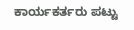ಕಾರ್ಯಕರ್ತರು ಪಟ್ಟು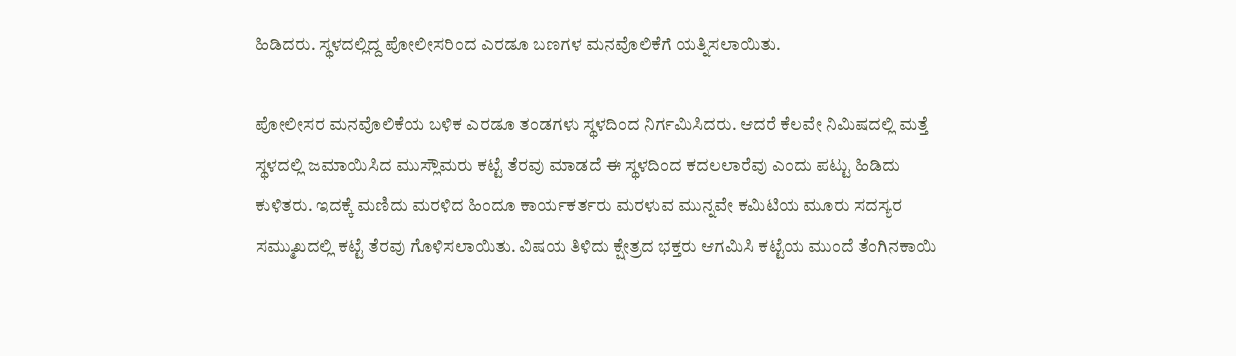ಹಿಡಿದರು. ಸ್ಥಳದಲ್ಲಿದ್ದ ಪೋಲೀಸರಿಂದ ಎರಡೂ ಬಣಗಳ ಮನವೊಲಿಕೆಗೆ ಯತ್ನಿಸಲಾಯಿತು.

ಪೋಲೀಸರ ಮನವೊಲಿಕೆಯ ಬಳಿಕ ಎರಡೂ ತಂಡಗಳು ಸ್ಥಳದಿಂದ ನಿರ್ಗಮಿಸಿದರು. ಆದರೆ ಕೆಲವೇ ನಿಮಿಷದಲ್ಲಿ ಮತ್ತೆ ಸ್ಥಳದಲ್ಲಿ ಜಮಾಯಿಸಿದ ಮುಸ್ಲೌಮರು ಕಟ್ಟೆ ತೆರವು ಮಾಡದೆ ಈ ಸ್ಥಳದಿಂದ ಕದಲಲಾರೆವು ಎಂದು ಪಟ್ಟು ಹಿಡಿದು ಕುಳಿತರು. ಇದಕ್ಕೆ ಮಣಿದು ಮರಳಿದ ಹಿಂದೂ ಕಾರ್ಯಕರ್ತರು ಮರಳುವ ಮುನ್ನವೇ ಕಮಿಟಿಯ ಮೂರು ಸದಸ್ಯರ ಸಮ್ಮುಖದಲ್ಲಿ ಕಟ್ಟೆ ತೆರವು ಗೊಳಿಸಲಾಯಿತು. ವಿಷಯ ತಿಳಿದು ಕ್ಷೇತ್ರದ ಭಕ್ತರು ಆಗಮಿಸಿ ಕಟ್ಟೆಯ ಮುಂದೆ ತೆಂಗಿನಕಾಯಿ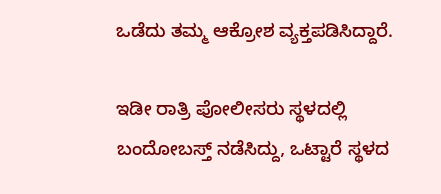ಒಡೆದು ತಮ್ಮ ಆಕ್ರೋಶ ವ್ಯಕ್ತಪಡಿಸಿದ್ದಾರೆ.

ಇಡೀ ರಾತ್ರಿ ಪೋಲೀಸರು ಸ್ಥಳದಲ್ಲಿ ಬಂದೋಬಸ್ತ್ ನಡೆಸಿದ್ದು, ಒಟ್ಟಾರೆ ಸ್ಥಳದ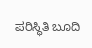ಪರಿಸ್ಥಿತಿ ಬೂದಿ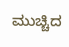ಮುಚ್ಚಿದ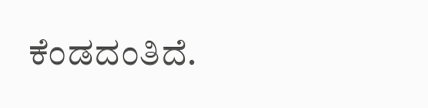ಕೆಂಡದಂತಿದೆ.